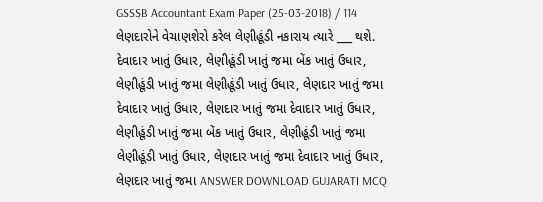GSSSB Accountant Exam Paper (25-03-2018) / 114 લેણદારોને વેચાણશેરો કરેલ લેણીહૂંડી નકારાય ત્યારે ___ થશે. દેવાદાર ખાતું ઉધાર, લેણીહૂંડી ખાતું જમા બેંક ખાતું ઉધાર, લેણીહૂંડી ખાતું જમા લેણીહૂંડી ખાતું ઉધાર, લેણદાર ખાતું જમા દેવાદાર ખાતું ઉધાર, લેણદાર ખાતું જમા દેવાદાર ખાતું ઉધાર, લેણીહૂંડી ખાતું જમા બેંક ખાતું ઉધાર, લેણીહૂંડી ખાતું જમા લેણીહૂંડી ખાતું ઉધાર, લેણદાર ખાતું જમા દેવાદાર ખાતું ઉધાર, લેણદાર ખાતું જમા ANSWER DOWNLOAD GUJARATI MCQ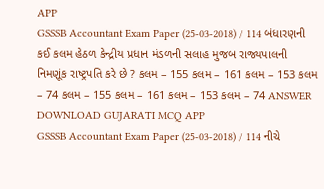APP
GSSSB Accountant Exam Paper (25-03-2018) / 114 બંધારણની કઈ કલમ હેઠળ કેન્દ્રીય પ્રધાન મંડળની સલાહ મુજબ રાજ્યપાલની નિમણૂંક રાષ્ટ્રપતિ કરે છે ? કલમ – 155 કલમ – 161 કલમ – 153 કલમ – 74 કલમ – 155 કલમ – 161 કલમ – 153 કલમ – 74 ANSWER DOWNLOAD GUJARATI MCQ APP
GSSSB Accountant Exam Paper (25-03-2018) / 114 નીચે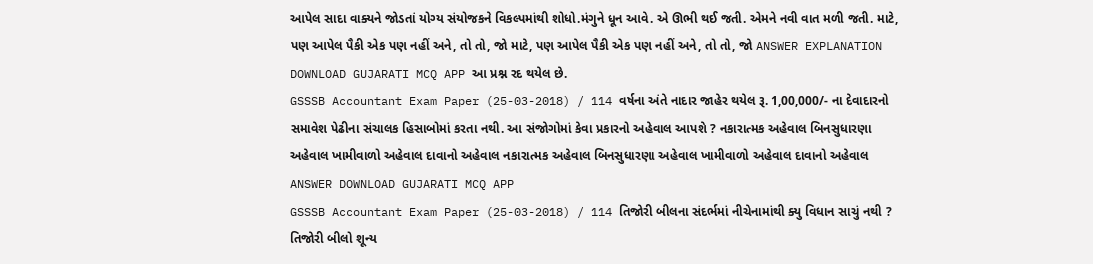આપેલ સાદા વાક્યને જોડતાં યોગ્ય સંયોજકને વિકલ્પમાંથી શોધો.મંગુને ધૂન આવે. એ ઊભી થઈ જતી. એમને નવી વાત મળી જતી. માટે, પણ આપેલ પૈકી એક પણ નહીં અને, તો તો, જો માટે, પણ આપેલ પૈકી એક પણ નહીં અને, તો તો, જો ANSWER EXPLANATION DOWNLOAD GUJARATI MCQ APP આ પ્રશ્ન રદ થયેલ છે.
GSSSB Accountant Exam Paper (25-03-2018) / 114 વર્ષના અંતે નાદાર જાહેર થયેલ રૂ. 1,00,000/- ના દેવાદારનો સમાવેશ પેઢીના સંચાલક હિસાબોમાં કરતા નથી. આ સંજોગોમાં કેવા પ્રકારનો અહેવાલ આપશે ? નકારાત્મક અહેવાલ બિનસુધારણા અહેવાલ ખામીવાળો અહેવાલ દાવાનો અહેવાલ નકારાત્મક અહેવાલ બિનસુધારણા અહેવાલ ખામીવાળો અહેવાલ દાવાનો અહેવાલ ANSWER DOWNLOAD GUJARATI MCQ APP
GSSSB Accountant Exam Paper (25-03-2018) / 114 તિજોરી બીલના સંદર્ભમાં નીચેનામાંથી ક્યુ વિધાન સાચું નથી ? તિજોરી બીલો શૂન્ય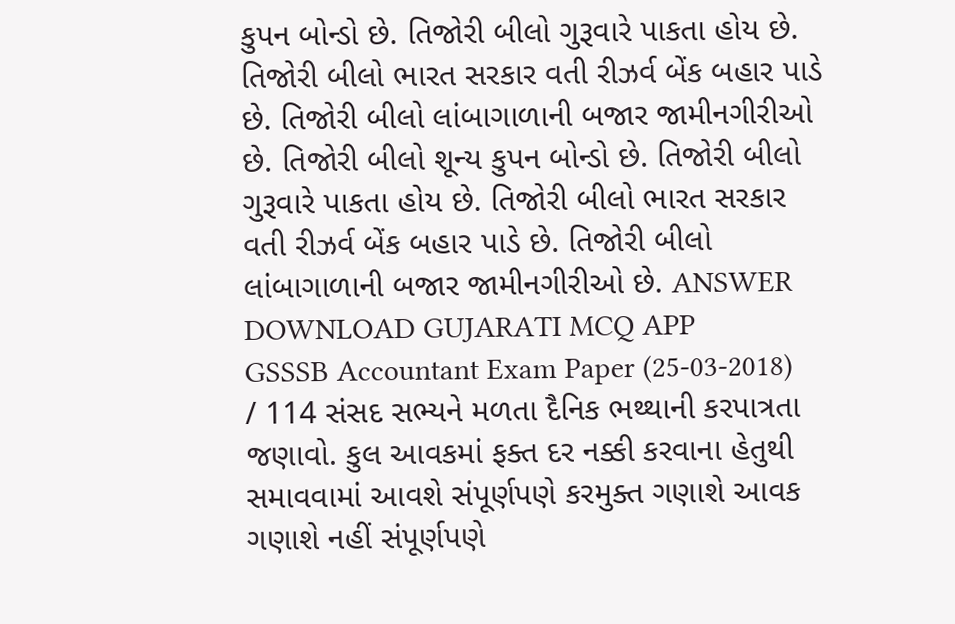કુપન બોન્ડો છે. તિજોરી બીલો ગુરૂવારે પાકતા હોય છે. તિજોરી બીલો ભારત સરકાર વતી રીઝર્વ બેંક બહાર પાડે છે. તિજોરી બીલો લાંબાગાળાની બજાર જામીનગીરીઓ છે. તિજોરી બીલો શૂન્ય કુપન બોન્ડો છે. તિજોરી બીલો ગુરૂવારે પાકતા હોય છે. તિજોરી બીલો ભારત સરકાર વતી રીઝર્વ બેંક બહાર પાડે છે. તિજોરી બીલો લાંબાગાળાની બજાર જામીનગીરીઓ છે. ANSWER DOWNLOAD GUJARATI MCQ APP
GSSSB Accountant Exam Paper (25-03-2018) / 114 સંસદ સભ્યને મળતા દૈનિક ભથ્થાની કરપાત્રતા જણાવો. કુલ આવકમાં ફક્ત દર નક્કી કરવાના હેતુથી સમાવવામાં આવશે સંપૂર્ણપણે કરમુક્ત ગણાશે આવક ગણાશે નહીં સંપૂર્ણપણે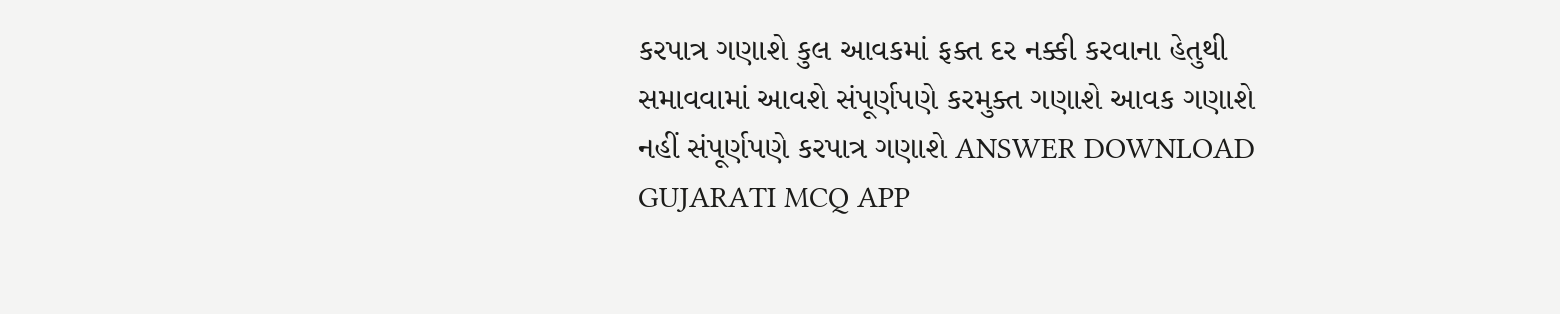કરપાત્ર ગણાશે કુલ આવકમાં ફક્ત દર નક્કી કરવાના હેતુથી સમાવવામાં આવશે સંપૂર્ણપણે કરમુક્ત ગણાશે આવક ગણાશે નહીં સંપૂર્ણપણે કરપાત્ર ગણાશે ANSWER DOWNLOAD GUJARATI MCQ APP